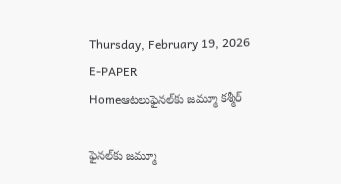Thursday, February 19, 2026
E-PAPER
Homeఆటలుఫైనల్‌కు జమ్మూ కశ్మీర్‌

ఫైనల్‌కు జమ్మూ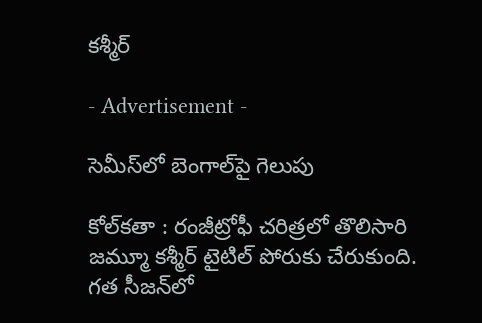కశ్మీర్‌

- Advertisement -

సెమీస్‌లో బెంగాల్‌పై గెలుపు

కోల్‌కతా : రంజీట్రోఫీ చరిత్రలో తొలిసారి జమ్మూ కశ్మీర్‌ టైటిల్‌ పోరుకు చేరుకుంది. గత సీజన్‌లో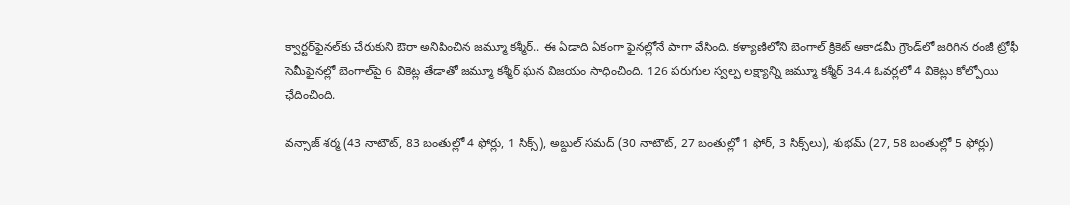క్వార్టర్‌ఫైనల్‌కు చేరుకుని ఔరా అనిపించిన జమ్మూ కశ్మీర్‌.. ఈ ఏడాది ఏకంగా ఫైనల్లోనే పాగా వేసింది. కళ్యాణిలోని బెంగాల్‌ క్రికెట్‌ అకాడమీ గ్రౌండ్‌లో జరిగిన రంజీ ట్రోఫీ సెమీఫైనల్లో బెంగాల్‌పై 6 వికెట్ల తేడాతో జమ్మూ కశ్మీర్‌ ఘన విజయం సాధించింది. 126 పరుగుల స్వల్ప లక్ష్యాన్ని జమ్మూ కశ్మీర్‌ 34.4 ఓవర్లలో 4 వికెట్లు కోల్పోయి ఛేదించింది.

వన్సాజ్‌ శర్మ (43 నాటౌట్‌, 83 బంతుల్లో 4 ఫోర్లు, 1 సిక్స్‌), అబ్దుల్‌ సమద్‌ (30 నాటౌట్‌, 27 బంతుల్లో 1 ఫోర్‌, 3 సిక్స్‌లు), శుభమ్‌ (27, 58 బంతుల్లో 5 ఫోర్లు)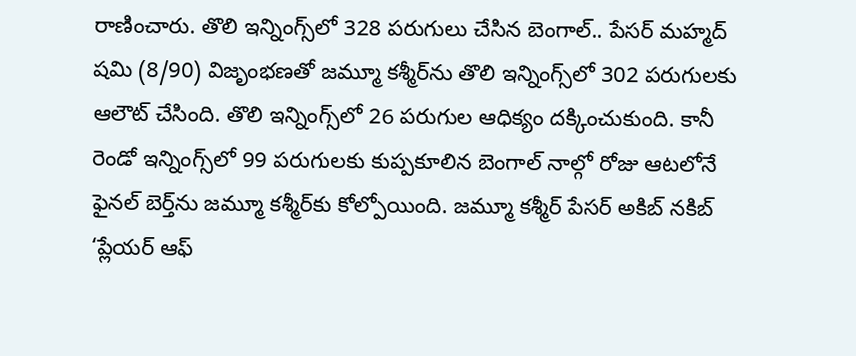రాణించారు. తొలి ఇన్నింగ్స్‌లో 328 పరుగులు చేసిన బెంగాల్‌.. పేసర్‌ మహ్మద్‌ షమి (8/90) విజృంభణతో జమ్మూ కశ్మీర్‌ను తొలి ఇన్నింగ్స్‌లో 302 పరుగులకు ఆలౌట్‌ చేసింది. తొలి ఇన్నింగ్స్‌లో 26 పరుగుల ఆధిక్యం దక్కించుకుంది. కానీ రెండో ఇన్నింగ్స్‌లో 99 పరుగులకు కుప్పకూలిన బెంగాల్‌ నాల్గో రోజు ఆటలోనే ఫైనల్‌ బెర్త్‌ను జమ్మూ కశ్మీర్‌కు కోల్పోయింది. జమ్మూ కశ్మీర్‌ పేసర్‌ అకిబ్‌ నకిబ్‌ ‘ప్లేయర్‌ ఆఫ్‌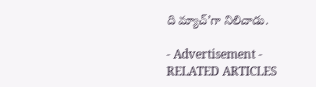ది మ్యాచ్‌’గా నిలిచాడు.

- Advertisement -
RELATED ARTICLES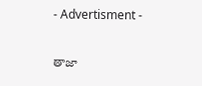- Advertisment -

తాజా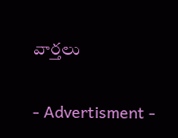వార్తలు

- Advertisment -